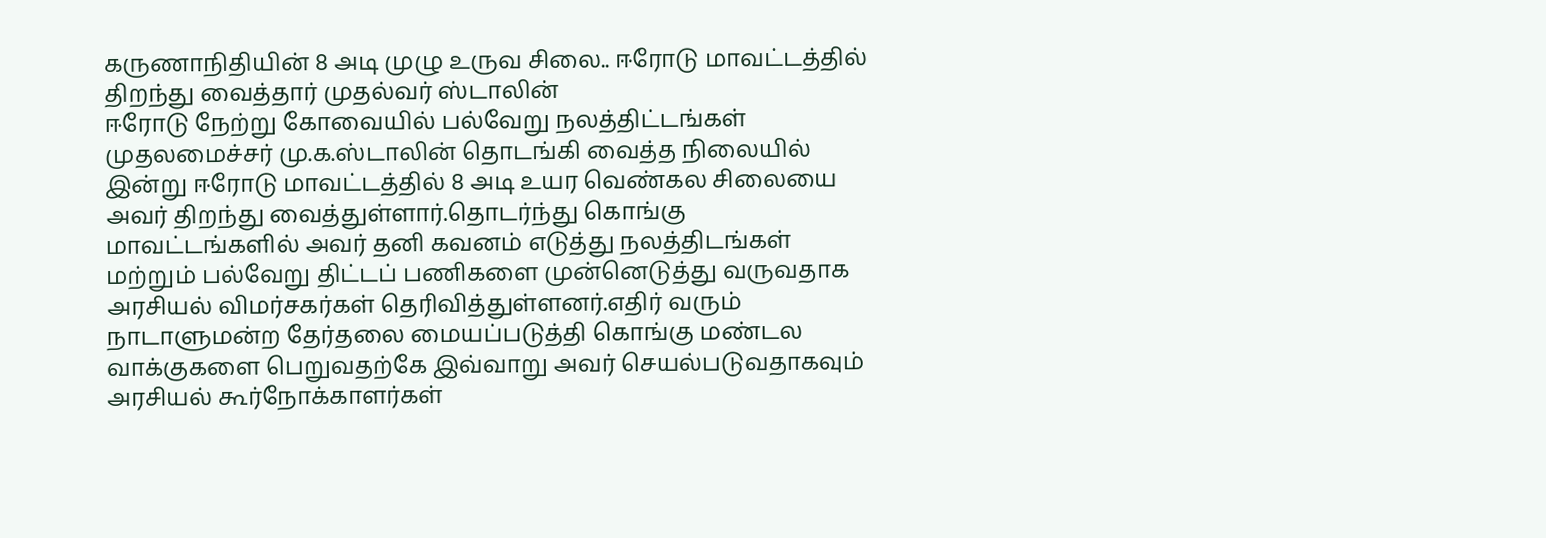கருணாநிதியின் 8 அடி முழு உருவ சிலை.. ஈரோடு மாவட்டத்தில் திறந்து வைத்தார் முதல்வர் ஸ்டாலின்
ஈரோடு நேற்று கோவையில் பல்வேறு நலத்திட்டங்கள் முதலமைச்சர் மு.க.ஸ்டாலின் தொடங்கி வைத்த நிலையில் இன்று ஈரோடு மாவட்டத்தில் 8 அடி உயர வெண்கல சிலையை அவர் திறந்து வைத்துள்ளார்.தொடர்ந்து கொங்கு மாவட்டங்களில் அவர் தனி கவனம் எடுத்து நலத்திடங்கள் மற்றும் பல்வேறு திட்டப் பணிகளை முன்னெடுத்து வருவதாக அரசியல் விமர்சகர்கள் தெரிவித்துள்ளனர்.எதிர் வரும் நாடாளுமன்ற தேர்தலை மையப்படுத்தி கொங்கு மண்டல வாக்குகளை பெறுவதற்கே இவ்வாறு அவர் செயல்படுவதாகவும் அரசியல் கூர்நோக்காளர்கள்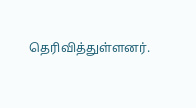தெரிவித்துள்ளனர்.